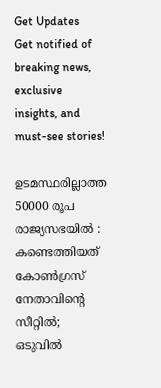Get Updates
Get notified of breaking news, exclusive insights, and must-see stories!

ഉടമസ്ഥരില്ലാത്ത 50000 രൂപ രാജ്യസഭയില്‍ : കണ്ടെത്തിയത് കോണ്‍ഗ്രസ് നേതാവിന്റെ സീറ്റില്‍; ഒടുവില്‍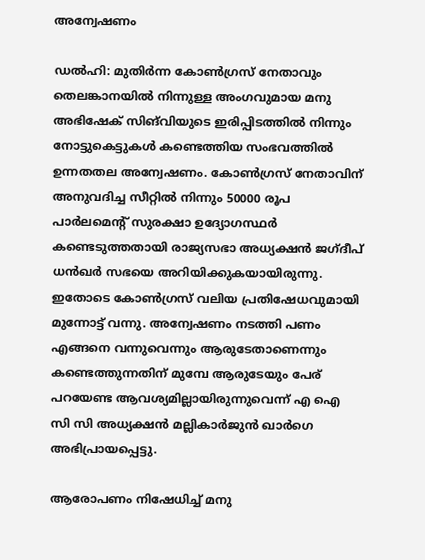അന്വേഷണം

ഡല്‍ഹി: മുതിർന്ന കോണ്‍ഗ്രസ് നേതാവും തെലങ്കാനയില്‍ നിന്നുള്ള അംഗവുമായ മനു അഭിഷേക് സിങ്‌വിയുടെ ഇരിപ്പിടത്തില്‍ നിന്നും നോട്ടുകെട്ടുകള്‍ കണ്ടെത്തിയ സംഭവത്തില്‍ ഉന്നതതല അന്വേഷണം. കോണ്‍ഗ്രസ് നേതാവിന് അനുവദിച്ച സീറ്റിൽ നിന്നും 50000 രൂപ പാർലമെൻ്റ് സുരക്ഷാ ഉദ്യോഗസ്ഥർ കണ്ടെടുത്തതായി രാജ്യസഭാ അധ്യക്ഷൻ ജഗ്ദീപ് ധൻഖർ സഭയെ അറിയിക്കുകയായിരുന്നു. ഇതോടെ കോണ്‍ഗ്രസ് വലിയ പ്രതിഷേധവുമായി മുന്നോട്ട് വന്നു. അന്വേഷണം നടത്തി പണം എങ്ങനെ വന്നുവെന്നും ആരുടേതാണെന്നും കണ്ടെത്തുന്നതിന് മുമ്പേ ആരുടേയും പേര് പറയേണ്ട ആവശ്യമില്ലായിരുന്നുവെന്ന് എ ഐ സി സി അധ്യക്ഷന്‍ മല്ലികാർജുൻ ഖാർഗെ അഭിപ്രായപ്പെട്ടു.

ആരോപണം നിഷേധിച്ച് മനു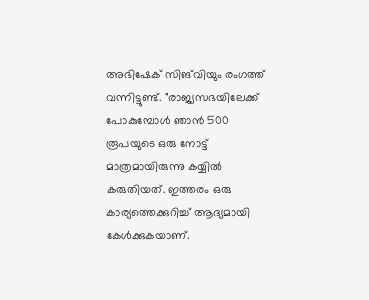അഭിഷേക് സിങ്‌വിയും രംഗത്ത് വന്നിട്ടുണ്ട്. "രാജ്യസഭയിലേക്ക് പോകുമ്പോൾ ഞാൻ 500 രൂപയുടെ ഒരു നോട്ട് മാത്രമായിരുന്നു കയ്യില്‍ കരുതിയത്. ഇത്തരം ഒരു കാര്യത്തെക്കുറിച്ച് ആദ്യമായി കേള്‍ക്കുകയാണ്.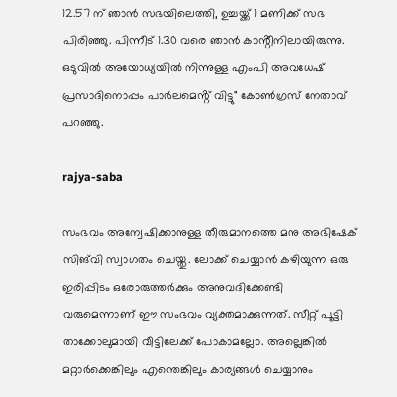12.57 ന് ഞാൻ സഭയിലെത്തി, ഉച്ചയ്ക്ക് 1 മണിക്ക് സഭ പിരിഞ്ഞു. പിന്നീട് 1.30 വരെ ഞാൻ കാൻ്റീനിലായിരുന്നു. ഒടുവില്‍ അയോധ്യയില്‍ നിന്നുള്ള എംപി അവധേഷ് പ്രസാദിനൊപ്പം പാർലമെൻ്റ് വിട്ടു" കോണ്‍ഗ്രസ് നേതാവ് പറഞ്ഞു.

rajya-saba

സംഭവം അന്വേഷിക്കാനുള്ള തീരുമാനത്തെ മനു അഭിഷേക് സിങ്‌വി സ്വാഗതം ചെയ്തു. ലോക്ക് ചെയ്യാന്‍ കഴിയുന്ന ഒരു ഇരിപ്പിടം ഒരോരുത്തർക്കും അനുവദിക്കേണ്ടി വരുമെന്നാണ് ഈ സംഭവം വ്യക്തമാക്കുന്നത്. സീറ്റ് പൂട്ടി താക്കോലുമായി വീട്ടിലേക്ക് പോകാമല്ലോ. അല്ലെങ്കില്‍ മറ്റാർക്കെങ്കിലും എന്തെങ്കിലും കാര്യങ്ങള്‍ ചെയ്യാനും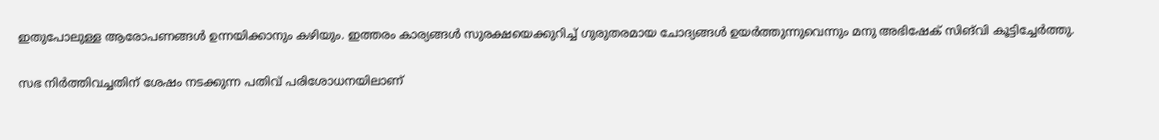ഇതുപോലുള്ള ആരോപണങ്ങള്‍ ഉന്നയിക്കാനും കഴിയും. ഇത്തരം കാര്യങ്ങള്‍ സുരക്ഷയെക്കുറിച്ച് ഗുരുതരമായ ചോദ്യങ്ങള്‍ ഉയര്‍ത്തുന്നുവെന്നും മനു അഭിഷേക് സിങ്‌വി കൂട്ടിച്ചേർത്തു.

സഭ നിർത്തിവച്ചതിന് ശേഷം നടക്കുന്ന പതിവ് പരിശോധനയിലാണ്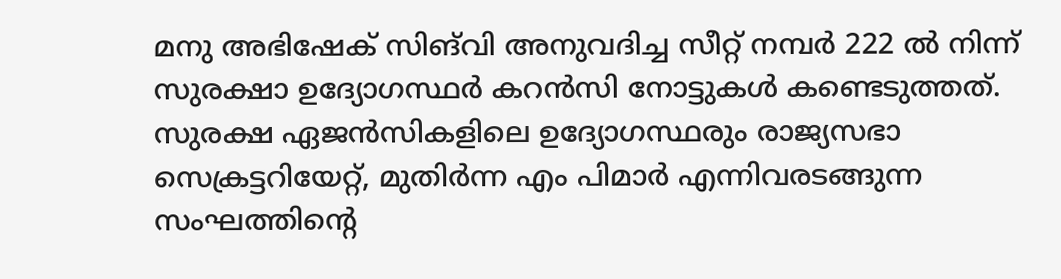മനു അഭിഷേക് സിങ്‌വി അനുവദിച്ച സീറ്റ് നമ്പർ 222 ൽ നിന്ന് സുരക്ഷാ ഉദ്യോഗസ്ഥർ കറന്‍സി നോട്ടുകള്‍ കണ്ടെടുത്തത്. സുരക്ഷ ഏജന്‍സികളിലെ ഉദ്യോഗസ്ഥരും രാജ്യസഭാ സെക്രട്ടറിയേറ്റ്, മുതിര്‍ന്ന എം പിമാര്‍ എന്നിവരടങ്ങുന്ന സംഘത്തിന്റെ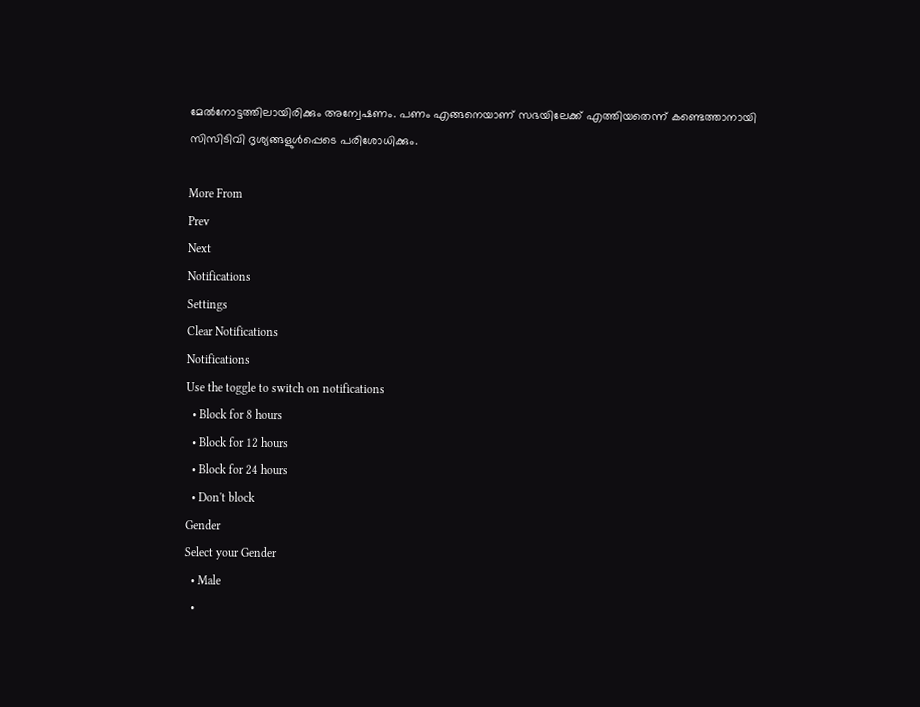മേല്‍നോട്ടത്തിലായിരിക്കും അന്വേഷണം. പണം എങ്ങനെയാണ് സഭയിലേക്ക് എത്തിയതെന്ന് കണ്ടെത്താനായി സിസിടിവി ദൃശ്യങ്ങളുള്‍പ്പെടെ പരിശോധിക്കും.

More From
Prev
Next
Notifications
Settings
Clear Notifications
Notifications
Use the toggle to switch on notifications
  • Block for 8 hours
  • Block for 12 hours
  • Block for 24 hours
  • Don't block
Gender
Select your Gender
  • Male
  •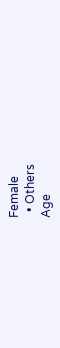Female
  • Others
Age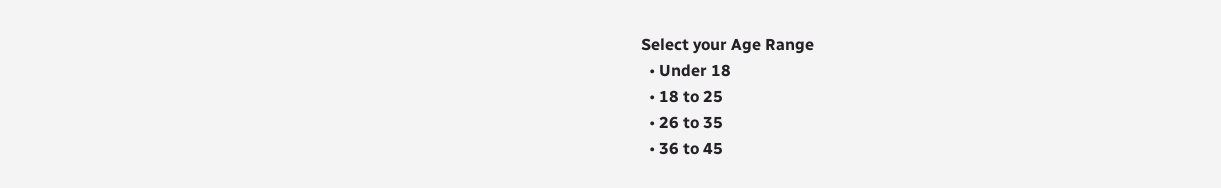Select your Age Range
  • Under 18
  • 18 to 25
  • 26 to 35
  • 36 to 45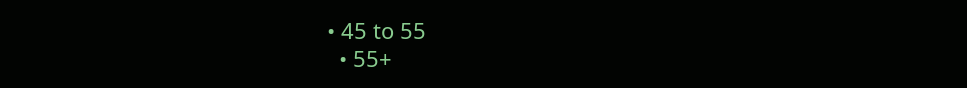• 45 to 55
  • 55+